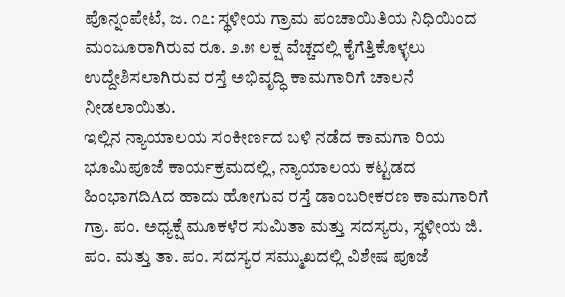ಪೊನ್ನಂಪೇಟೆ, ಜ. ೧೭: ಸ್ಥಳೀಯ ಗ್ರಾಮ ಪಂಚಾಯಿತಿಯ ನಿಧಿಯಿಂದ ಮಂಜೂರಾಗಿರುವ ರೂ. ೨.೫ ಲಕ್ಷ ವೆಚ್ಚದಲ್ಲಿ ಕೈಗೆತ್ತಿಕೊಳ್ಳಲು ಉದ್ದೇಶಿಸಲಾಗಿರುವ ರಸ್ತೆ ಅಭಿವೃದ್ಧಿ ಕಾಮಗಾರಿಗೆ ಚಾಲನೆ ನೀಡಲಾಯಿತು.
ಇಲ್ಲಿನ ನ್ಯಾಯಾಲಯ ಸಂಕೀರ್ಣದ ಬಳಿ ನಡೆದ ಕಾಮಗಾ ರಿಯ ಭೂಮಿಪೂಜೆ ಕಾರ್ಯಕ್ರಮದಲ್ಲಿ, ನ್ಯಾಯಾಲಯ ಕಟ್ಟಡದ ಹಿಂಭಾಗದಿAದ ಹಾದು ಹೋಗುವ ರಸ್ತೆ ಡಾಂಬರೀಕರಣ ಕಾಮಗಾರಿಗೆ ಗ್ರಾ. ಪಂ. ಅಧ್ಯಕ್ಷೆ ಮೂಕಳೆರ ಸುಮಿತಾ ಮತ್ತು ಸದಸ್ಯರು, ಸ್ಥಳೀಯ ಜಿ. ಪಂ. ಮತ್ತು ತಾ. ಪಂ. ಸದಸ್ಯರ ಸಮ್ಮುಖದಲ್ಲಿ ವಿಶೇಷ ಪೂಜೆ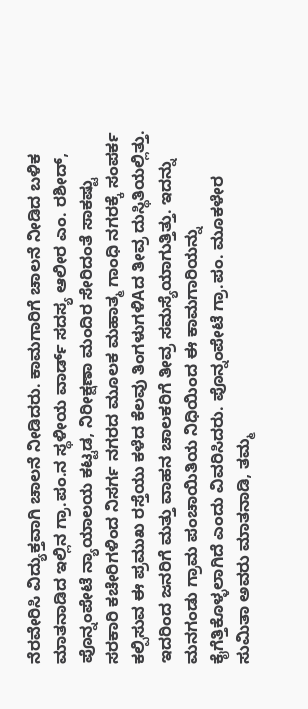ನೆರವೇರಿಸಿ ವಿದ್ಯುಕ್ತವಾಗಿ ಚಾಲನೆ ನೀಡಿದರು. ಕಾಮಗಾರಿಗೆ ಚಾಲನೆ ನೀಡಿದ ಬಳಿಕ ಮಾತನಾಡಿದ ಇಲ್ಲಿನ ಗ್ರಾ.ಪಂ.ನ ಸ್ಥಳೀಯ ವಾರ್ಡ್ ಸದಸ್ಯ ಆಲೀರ ಎಂ. ರಶೀದ್, ಪೊನ್ನಂಪೇಟೆ ನ್ಯಾಯಾಲಯ ಕಟ್ಟಡ, ನಿರೀಕ್ಷಣಾ ಮಂದಿರ ಸೇರಿದಂತೆ ಸಾಕಷ್ಟು ಸರಕಾರಿ ಕಚೇರಿಗಳಿಂದ ನಿಸರ್ಗ ನಗರದ ಮೂಲಕ ಮಹಾತ್ಮ ಗಾಂಧಿ ನಗರಕ್ಕೆ ಸಂಪರ್ಕ ಕಲ್ಪಿಸುವ ಈ ಪ್ರಮುಖ ರಸ್ತೆಯು ಕಳೆದ ಕೆಲವು ತಿಂಗಳುಗಳಿAದ ತೀವ್ರ ದುಸ್ಥಿತಿಯಲ್ಲಿತ್ತು. ಇದರಿಂದ ಜನರಿಗೆ ಮತ್ತು ವಾಹನ ಚಾಲಕರಿಗೆ ತೀವ್ರ ಸಮಸ್ಯೆಯಾಗುತ್ತಿತ್ತು. ಇದನ್ನು ಮನಗಂಡು ಗ್ರಾಮ ಪಂಚಾಯಿತಿಯ ನಿಧಿಯಿಂದ ಈ ಕಾಮಗಾರಿಯನ್ನು ಕೈಗೆತ್ತಿಕೊಳ್ಳಲಾಗಿದೆ ಎಂದು ವಿವರಿಸಿದರು. ಪೊನ್ನಂಪೇಟೆ ಗ್ರಾ.ಪಂ. ಮೂಕಳೇರ ಸುಮಿತಾ ಅವರು ಮಾತನಾಡಿ, ತಮ್ಮ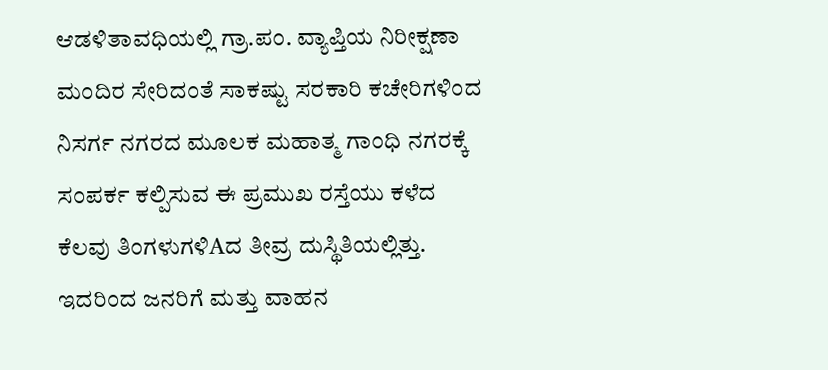ಆಡಳಿತಾವಧಿಯಲ್ಲಿ ಗ್ರಾ.ಪಂ. ವ್ಯಾಪ್ತಿಯ ನಿರೀಕ್ಷಣಾ ಮಂದಿರ ಸೇರಿದಂತೆ ಸಾಕಷ್ಟು ಸರಕಾರಿ ಕಚೇರಿಗಳಿಂದ ನಿಸರ್ಗ ನಗರದ ಮೂಲಕ ಮಹಾತ್ಮ ಗಾಂಧಿ ನಗರಕ್ಕೆ ಸಂಪರ್ಕ ಕಲ್ಪಿಸುವ ಈ ಪ್ರಮುಖ ರಸ್ತೆಯು ಕಳೆದ ಕೆಲವು ತಿಂಗಳುಗಳಿAದ ತೀವ್ರ ದುಸ್ಥಿತಿಯಲ್ಲಿತ್ತು. ಇದರಿಂದ ಜನರಿಗೆ ಮತ್ತು ವಾಹನ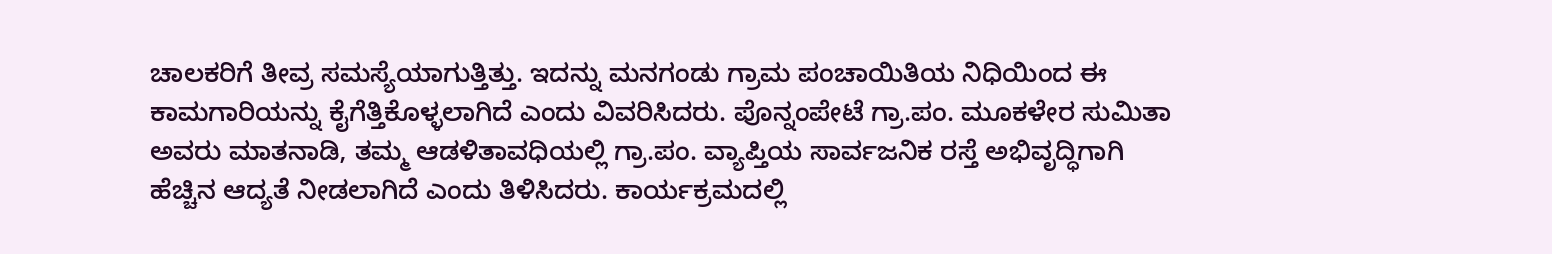ಚಾಲಕರಿಗೆ ತೀವ್ರ ಸಮಸ್ಯೆಯಾಗುತ್ತಿತ್ತು. ಇದನ್ನು ಮನಗಂಡು ಗ್ರಾಮ ಪಂಚಾಯಿತಿಯ ನಿಧಿಯಿಂದ ಈ ಕಾಮಗಾರಿಯನ್ನು ಕೈಗೆತ್ತಿಕೊಳ್ಳಲಾಗಿದೆ ಎಂದು ವಿವರಿಸಿದರು. ಪೊನ್ನಂಪೇಟೆ ಗ್ರಾ.ಪಂ. ಮೂಕಳೇರ ಸುಮಿತಾ ಅವರು ಮಾತನಾಡಿ, ತಮ್ಮ ಆಡಳಿತಾವಧಿಯಲ್ಲಿ ಗ್ರಾ.ಪಂ. ವ್ಯಾಪ್ತಿಯ ಸಾರ್ವಜನಿಕ ರಸ್ತೆ ಅಭಿವೃದ್ಧಿಗಾಗಿ ಹೆಚ್ಚಿನ ಆದ್ಯತೆ ನೀಡಲಾಗಿದೆ ಎಂದು ತಿಳಿಸಿದರು. ಕಾರ್ಯಕ್ರಮದಲ್ಲಿ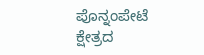ಪೊನ್ನಂಪೇಟೆ ಕ್ಷೇತ್ರದ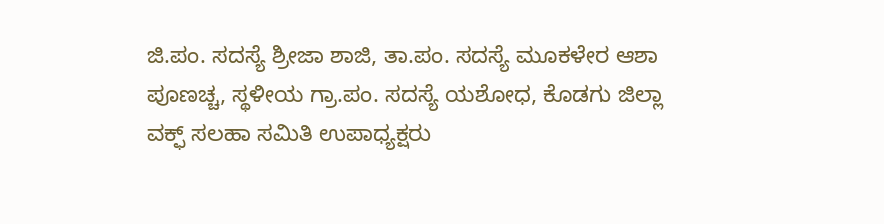ಜಿ.ಪಂ. ಸದಸ್ಯೆ ಶ್ರೀಜಾ ಶಾಜಿ, ತಾ.ಪಂ. ಸದಸ್ಯೆ ಮೂಕಳೇರ ಆಶಾ ಪೂಣಚ್ಚ, ಸ್ಥಳೀಯ ಗ್ರಾ.ಪಂ. ಸದಸ್ಯೆ ಯಶೋಧ, ಕೊಡಗು ಜಿಲ್ಲಾ ವಕ್ಫ್ ಸಲಹಾ ಸಮಿತಿ ಉಪಾಧ್ಯಕ್ಷರು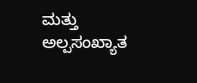ಮತ್ತು ಅಲ್ಪಸಂಖ್ಯಾತ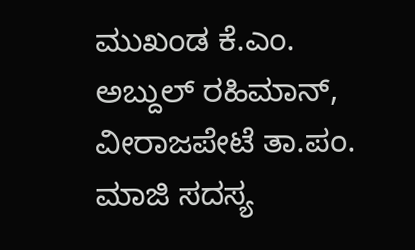ಮುಖಂಡ ಕೆ.ಎಂ. ಅಬ್ದುಲ್ ರಹಿಮಾನ್, ವೀರಾಜಪೇಟೆ ತಾ.ಪಂ. ಮಾಜಿ ಸದಸ್ಯ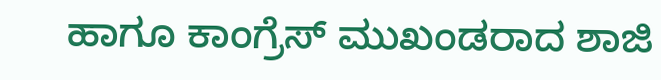ಹಾಗೂ ಕಾಂಗ್ರೆಸ್ ಮುಖಂಡರಾದ ಶಾಜಿ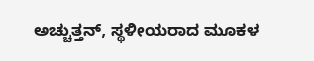ಅಚ್ಚುತ್ತನ್, ಸ್ಥಳೀಯರಾದ ಮೂಕಳ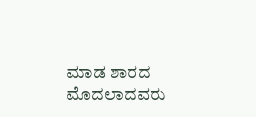ಮಾಡ ಶಾರದ ಮೊದಲಾದವರು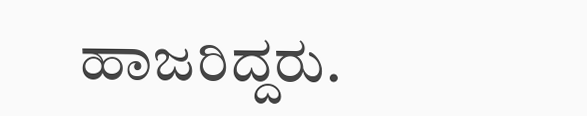ಹಾಜರಿದ್ದರು.